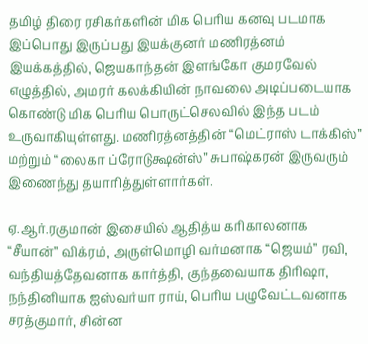தமிழ் திரை ரசிகர்களின் மிக பெரிய கனவு படமாக இப்பொது இருப்பது இயக்குனர் மணிரத்னம் இயக்கத்தில், ஜெயகாந்தன் இளங்கோ குமரவேல் எழுத்தில், அமரர் கலக்கியின் நாவலை அடிப்படையாக கொண்டு மிக பெரிய பொருட்செலவில் இந்த படம் உருவாகியுள்ளது. மணிரத்னத்தின் “மெட்ராஸ் டாக்கிஸ்” மற்றும் “லைகா ப்ரோடுக்ஷன்ஸ்” சுபாஷ்கரன் இருவரும் இணைந்து தயாரித்துள்ளார்கள்.

ஏ.ஆர்.ரகுமான் இசையில் ஆதித்ய கரிகாலனாக “சீயான்” விக்ரம், அருள்மொழி வர்மனாக “ஜெயம்” ரவி, வந்தியத்தேவனாக கார்த்தி, குந்தவையாக திரிஷா, நந்தினியாக ஐஸ்வர்யா ராய், பெரிய பழுவேட்டவனாக சரத்குமார், சின்ன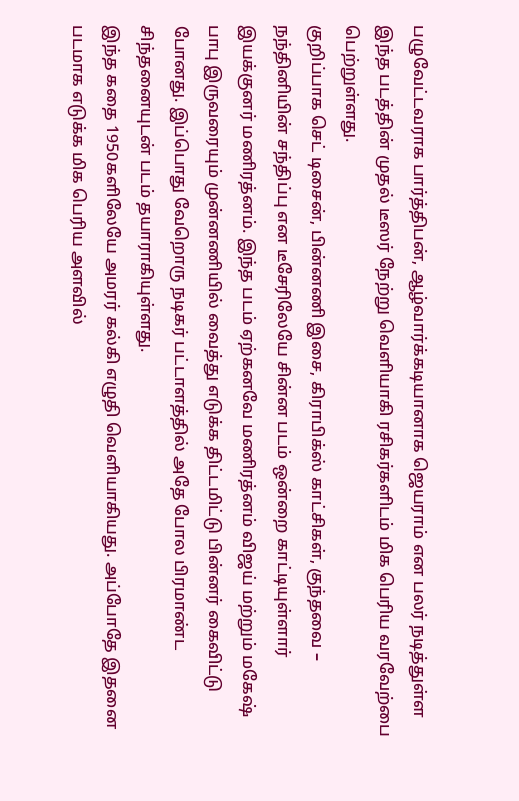பழுவேட்டவராக பார்த்திபன், ஆழ்வார்க்கடியானாக ஜெயராம் என பலர் நடித்துள்ள இந்த படத்தின் முதல் டீஸர் நேற்று வெளியாகி ரசிகர்களிடம் மிக பெரிய வரவேற்பை பெற்றுள்ளது.
குறிப்பாக செட் டிசைன், பின்னணி இசை, கிராபிக்ஸ் காட்சிகள், குந்தவை – நந்தினியின் சந்திப்பு என டீசேரிலேயே சின்ன படம் ஒன்றை காட்டியுள்ளார் இயக்குனர் மணிரத்னம். இந்த படம் ஏற்கனவே மணிரத்னம் விஜய் மற்றும் மகேஷ் பாபு இருவரையும் முன்னணியில் வைத்து எடுக்க திட்டமிட்டு பின்னர் கைவிட்டு போனது. இப்பொது வேறொரு நடிகர் பட்டாளத்தில் அதே போல பிரமாண்ட சிந்தனையுடன் படம் தயாராகியுள்ளது.
இந்த கதை 1950களிலேயே அமரர் கல்கி எழுதி வெளியாகியது. அப்போதே இதனை படமாக எடுக்க மிக பெரிய அளவில்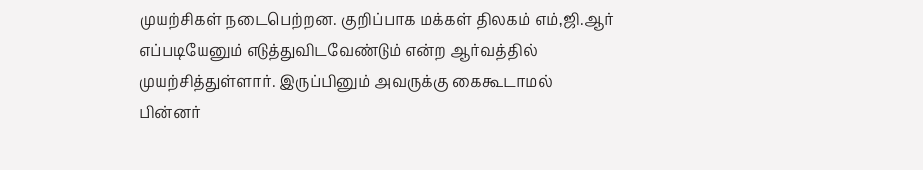முயற்சிகள் நடைபெற்றன. குறிப்பாக மக்கள் திலகம் எம்,ஜி.ஆர் எப்படியேனும் எடுத்துவிடவேண்டும் என்ற ஆர்வத்தில் முயற்சித்துள்ளார். இருப்பினும் அவருக்கு கைகூடாமல் பின்னர்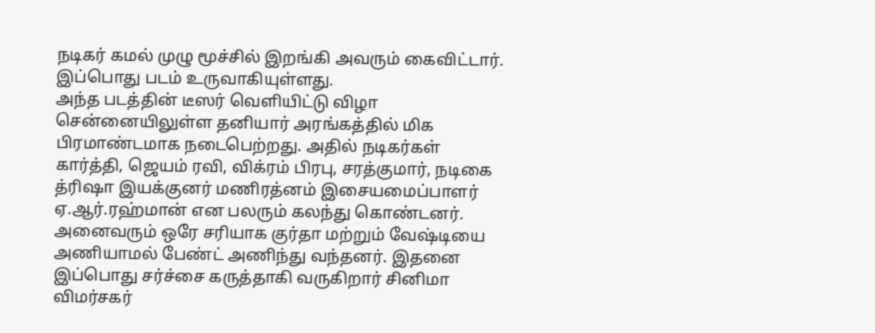நடிகர் கமல் முழு மூச்சில் இறங்கி அவரும் கைவிட்டார். இப்பொது படம் உருவாகியுள்ளது.
அந்த படத்தின் டீஸர் வெளியிட்டு விழா சென்னையிலுள்ள தனியார் அரங்கத்தில் மிக பிரமாண்டமாக நடைபெற்றது. அதில் நடிகர்கள் கார்த்தி, ஜெயம் ரவி, விக்ரம் பிரபு, சரத்குமார், நடிகை த்ரிஷா இயக்குனர் மணிரத்னம் இசையமைப்பாளர் ஏ.ஆர்.ரஹ்மான் என பலரும் கலந்து கொண்டனர். அனைவரும் ஒரே சரியாக குர்தா மற்றும் வேஷ்டியை அணியாமல் பேண்ட் அணிந்து வந்தனர். இதனை இப்பொது சர்ச்சை கருத்தாகி வருகிறார் சினிமா விமர்சகர்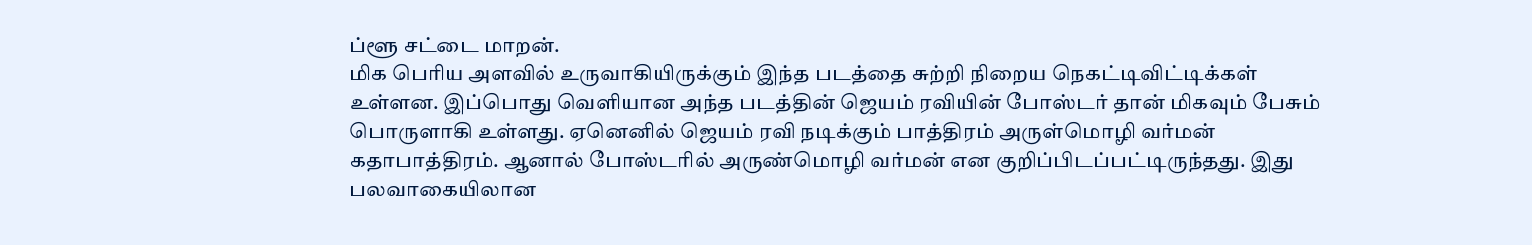ப்ளூ சட்டை மாறன்.
மிக பெரிய அளவில் உருவாகியிருக்கும் இந்த படத்தை சுற்றி நிறைய நெகட்டிவிட்டிக்கள் உள்ளன. இப்பொது வெளியான அந்த படத்தின் ஜெயம் ரவியின் போஸ்டர் தான் மிகவும் பேசும் பொருளாகி உள்ளது. ஏனெனில் ஜெயம் ரவி நடிக்கும் பாத்திரம் அருள்மொழி வர்மன் கதாபாத்திரம். ஆனால் போஸ்டரில் அருண்மொழி வர்மன் என குறிப்பிடப்பட்டிருந்தது. இது பலவாகையிலான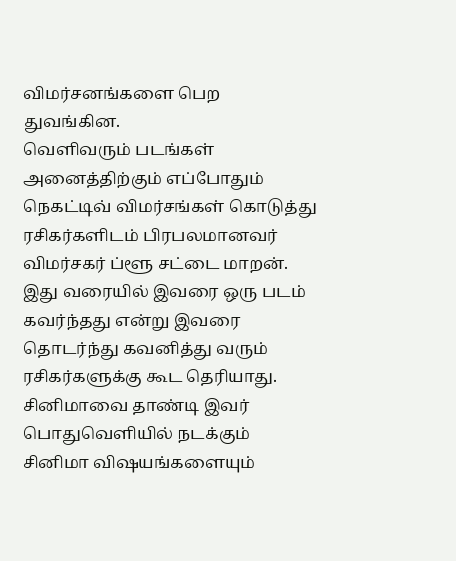விமர்சனங்களை பெற துவங்கின.
வெளிவரும் படங்கள் அனைத்திற்கும் எப்போதும் நெகட்டிவ் விமர்சங்கள் கொடுத்து ரசிகர்களிடம் பிரபலமானவர் விமர்சகர் ப்ளூ சட்டை மாறன். இது வரையில் இவரை ஒரு படம் கவர்ந்தது என்று இவரை தொடர்ந்து கவனித்து வரும் ரசிகர்களுக்கு கூட தெரியாது. சினிமாவை தாண்டி இவர் பொதுவெளியில் நடக்கும் சினிமா விஷயங்களையும்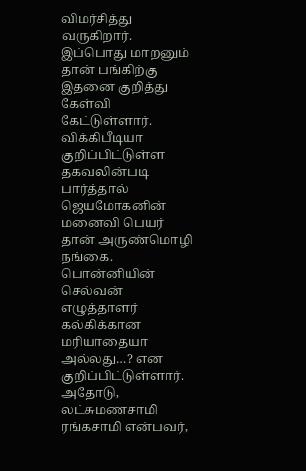விமர்சித்து வருகிறார்.
இப்பொது மாறனும் தான் பங்கிற்கு இதனை குறித்து கேள்வி கேட்டுள்ளார். விக்கிபீடியா குறிப்பிட்டுள்ள தகவலின்படி பார்த்தால் ஜெயமோகனின் மனைவி பெயர் தான் அருண்மொழி நங்கை. பொன்னியின் செல்வன் எழுத்தாளர் கல்கிக்கான மரியாதையா அல்லது…? என குறிப்பிட்டுள்ளார். அதோடு, லட்சுமணசாமி ரங்கசாமி என்பவர்,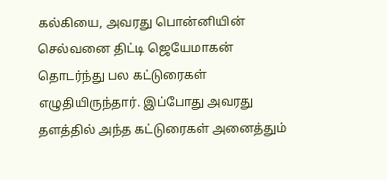கல்கியை, அவரது பொன்னியின் செல்வனை திட்டி ஜெயேமாகன் தொடர்ந்து பல கட்டுரைகள் எழுதியிருந்தார். இப்போது அவரது தளத்தில் அந்த கட்டுரைகள் அனைத்தும்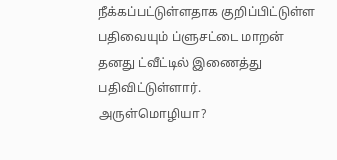நீக்கப்பட்டுள்ளதாக குறிப்பிட்டுள்ள பதிவையும் ப்ளுசட்டை மாறன் தனது ட்வீட்டில் இணைத்து பதிவிட்டுள்ளார்.
அருள்மொழியா?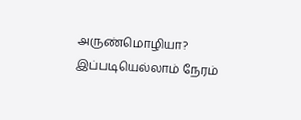அருண்மொழியா? இப்படியெல்லாம் நேரம்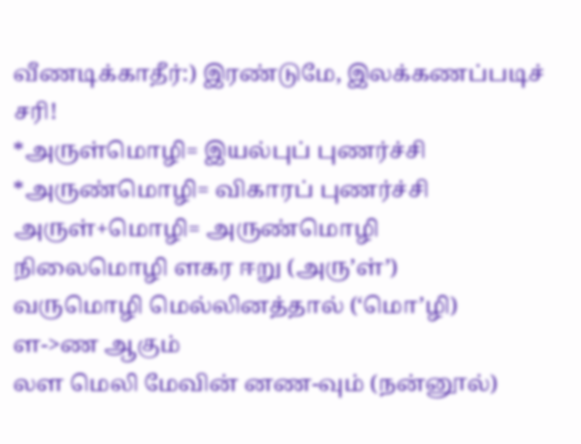வீணடிக்காதீர்:) இரண்டுமே, இலக்கணப்படிச் சரி!
*அருள்மொழி= இயல்புப் புணர்ச்சி
*அருண்மொழி= விகாரப் புணர்ச்சி
அருள்+மொழி= அருண்மொழி
நிலைமொழி ளகர ஈறு (அரு’ள்’)
வருமொழி மெல்லினத்தால் (‘மொ’ழி)
ள->ண ஆகும்
லள மெலி மேவின் னண-வும் (நன்னூல்)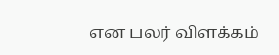என பலர் விளக்கம்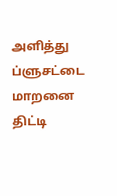அளித்து ப்ளுசட்டை மாறனை திட்டி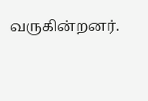வருகின்றனர்.